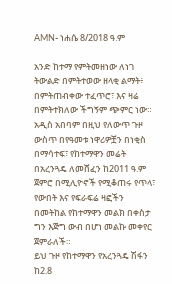AMN- ነሐሴ 8/2018 ዓ.ም

አንድ ከተማ የምትመዘነው ለነገ ትውልድ በምትተወው ዘላቂ ልማት፥ በምትጠብቀው ተፈጥሮ፣ እና ዛሬ በምትተክለው ችግኝም ጭምር ነው።
አዲስ አበባም በዚህ የለውጥ ጉዞ ውስጥ በየዓመቱ ነዋሪዎቿን በነቂስ በማሳተፍ፣ የከተማዋን መሬት በአረንጓዴ ለመሸፈን ከ2011 ዓ.ም ጀምሮ በሚሊዮኖች የሚቆጠሩ የጥላ፣ የውበት እና የፍራፍሬ ዛፎችን በመትከል የከተማዋን መልክ በቀስታ ግን እጅግ ውብ በሆነ መልኩ መቀየር ጀምራለች።
ይህ ጉዞ የከተማዋን የአረንጓዴ ሽፋን ከ2.8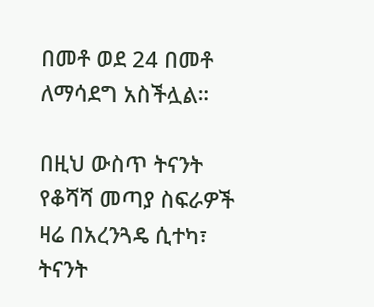በመቶ ወደ 24 በመቶ ለማሳደግ አስችሏል።

በዚህ ውስጥ ትናንት የቆሻሻ መጣያ ስፍራዎች ዛሬ በአረንጓዴ ሲተካ፣ ትናንት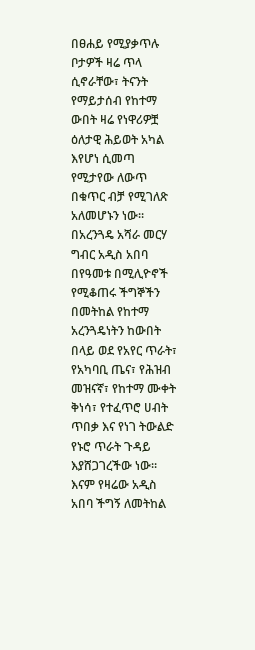በፀሐይ የሚያቃጥሉ ቦታዎች ዛሬ ጥላ ሲኖራቸው፣ ትናንት የማይታሰብ የከተማ ውበት ዛሬ የነዋሪዎቿ ዕለታዊ ሕይወት አካል እየሆነ ሲመጣ የሚታየው ለውጥ በቁጥር ብቻ የሚገለጽ አለመሆኑን ነው።
በአረንጓዴ አሻራ መርሃ ግብር አዲስ አበባ በየዓመቱ በሚሊዮኖች የሚቆጠሩ ችግኞችን በመትከል የከተማ አረንጓዴነትን ከውበት በላይ ወደ የአየር ጥራት፣ የአካባቢ ጤና፣ የሕዝብ መዝናኛ፣ የከተማ ሙቀት ቅነሳ፣ የተፈጥሮ ሀብት ጥበቃ እና የነገ ትውልድ የኑሮ ጥራት ጉዳይ እያሸጋገረችው ነው።
እናም የዛሬው አዲስ አበባ ችግኝ ለመትከል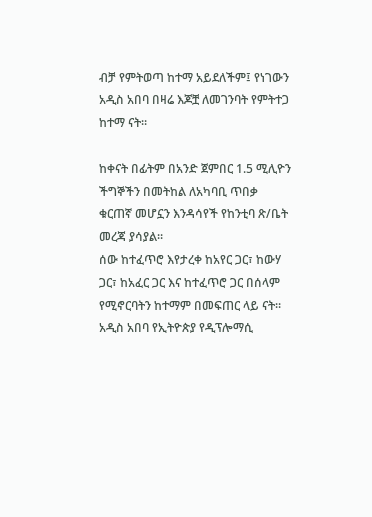ብቻ የምትወጣ ከተማ አይደለችም፤ የነገውን አዲስ አበባ በዛሬ እጆቿ ለመገንባት የምትተጋ ከተማ ናት።

ከቀናት በፊትም በአንድ ጀምበር 1.5 ሚሊዮን ችግኞችን በመትከል ለአካባቢ ጥበቃ ቁርጠኛ መሆኗን እንዳሳየች የከንቲባ ጽ/ቤት መረጃ ያሳያል።
ሰው ከተፈጥሮ እየታረቀ ከአየር ጋር፣ ከውሃ ጋር፣ ከአፈር ጋር እና ከተፈጥሮ ጋር በሰላም የሚኖርባትን ከተማም በመፍጠር ላይ ናት። አዲስ አበባ የኢትዮጵያ የዲፕሎማሲ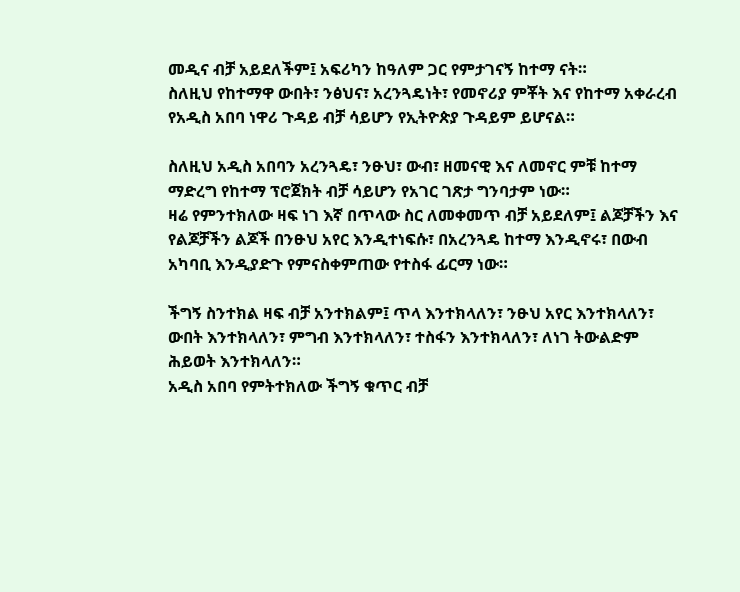መዲና ብቻ አይደለችም፤ አፍሪካን ከዓለም ጋር የምታገናኝ ከተማ ናት።
ስለዚህ የከተማዋ ውበት፣ ንፅህና፣ አረንጓዴነት፣ የመኖሪያ ምቾት እና የከተማ አቀራረብ የአዲስ አበባ ነዋሪ ጉዳይ ብቻ ሳይሆን የኢትዮጵያ ጉዳይም ይሆናል።

ስለዚህ አዲስ አበባን አረንጓዴ፣ ንፁህ፣ ውብ፣ ዘመናዊ እና ለመኖር ምቹ ከተማ ማድረግ የከተማ ፕሮጀክት ብቻ ሳይሆን የአገር ገጽታ ግንባታም ነው።
ዛሬ የምንተክለው ዛፍ ነገ እኛ በጥላው ስር ለመቀመጥ ብቻ አይደለም፤ ልጆቻችን እና የልጆቻችን ልጆች በንፁህ አየር እንዲተነፍሱ፣ በአረንጓዴ ከተማ እንዲኖሩ፣ በውብ አካባቢ እንዲያድጉ የምናስቀምጠው የተስፋ ፊርማ ነው።

ችግኝ ስንተክል ዛፍ ብቻ አንተክልም፤ ጥላ እንተክላለን፣ ንፁህ አየር እንተክላለን፣ ውበት እንተክላለን፣ ምግብ እንተክላለን፣ ተስፋን እንተክላለን፣ ለነገ ትውልድም ሕይወት እንተክላለን።
አዲስ አበባ የምትተክለው ችግኝ ቁጥር ብቻ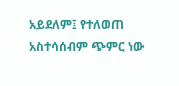አይደለም፤ የተለወጠ አስተሳሰብም ጭምር ነው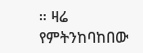። ዛሬ የምትንከባከበው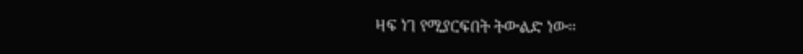ዛፍ ነገ የሚያርፍበት ትውልድ ነው።